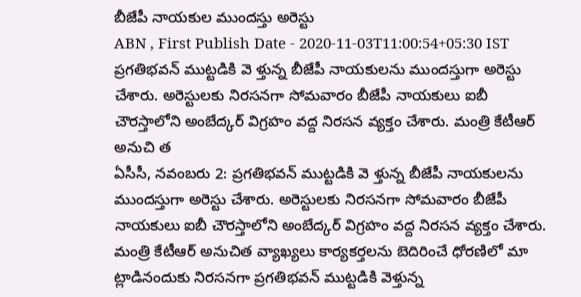బీజేపీ నాయకుల ముందస్తు అరెస్టు
ABN , First Publish Date - 2020-11-03T11:00:54+05:30 IST
ప్రగతిభవన్ ముట్టడికి వె ళ్తున్న బీజేపీ నాయకులను ముందస్తుగా అరెస్టు చేశారు. అరెస్టులకు నిరసనగా సోమవారం బీజేపీ నాయకులు ఐబీ చౌరస్తాలోని అంబేద్కర్ విగ్రహం వద్ద నిరసన వ్యక్తం చేశారు. మంత్రి కేటీఆర్ అనుచి త
ఏసీసీ, నవంబరు 2: ప్రగతిభవన్ ముట్టడికి వె ళ్తున్న బీజేపీ నాయకులను ముందస్తుగా అరెస్టు చేశారు. అరెస్టులకు నిరసనగా సోమవారం బీజేపీ నాయకులు ఐబీ చౌరస్తాలోని అంబేద్కర్ విగ్రహం వద్ద నిరసన వ్యక్తం చేశారు. మంత్రి కేటీఆర్ అనుచిత వ్యాఖ్యలు కార్యకర్తలను బెదిరించే ధోరణిలో మా ట్లాడినందుకు నిరసనగా ప్రగతిభవన్ ముట్టడికి వెళ్తున్న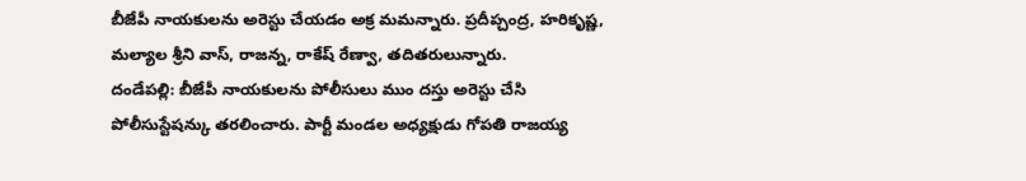బీజేపీ నాయకులను అరెస్టు చేయడం అక్ర మమన్నారు. ప్రదీప్చంద్ర, హరికృష్ణ, మల్యాల శ్రీని వాస్, రాజన్న, రాకేష్ రేణ్వా, తదితరులున్నారు.
దండేపల్లి: బీజేపీ నాయకులను పోలీసులు ముం దస్తు అరెస్టు చేసి పోలీసుస్టేషన్కు తరలించారు. పార్టీ మండల అధ్యక్షుడు గోపతి రాజయ్య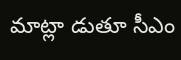మాట్లా డుతూ సీఎం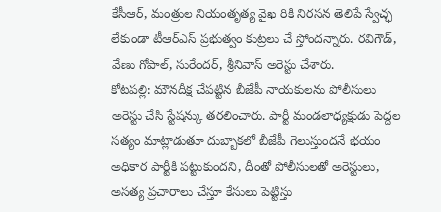కేసీఆర్, మంత్రుల నియంతృత్య వైఖ రికి నిరసన తెలిపే స్వేచ్ఛ లేకుండా టీఆర్ఎస్ ప్రభుత్వం కుట్రలు చే స్తోందన్నారు. రవిగౌడ్, వేణు గోపాల్, సురేందర్, శ్రీనివాస్ అరెస్టు చేశారు.
కోటపల్లి: మౌనదీక్ష చేపట్టిన బీజేపీ నాయకులను పోలీసులు అరెస్టు చేసి స్టేషన్కు తరలించారు. పార్టీ మండలాధ్యక్షుడు పెద్దల సత్యం మాట్లాడుతూ దుబ్బాకలో బీజేపీ గెలుస్తుందనే భయం అధికార పార్టీకి పట్టుకుందని, దీంతో పోలీసులతో అరెస్టులు, అసత్య ప్రచారాలు చేస్తూ కేసులు పెట్టిస్తు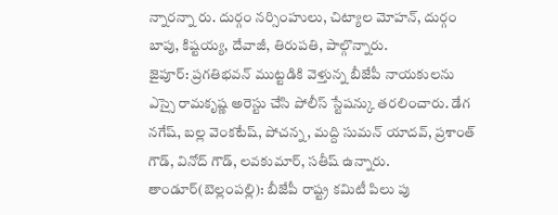న్నారన్నా రు. దుర్గం నర్సింహులు, చిట్యాల మోహన్, దుర్గం బాపు, కిష్టయ్య, దేవాజీ, తిరుపతి, పాల్గొన్నారు.
జైపూర్: ప్రగతిభవన్ ముట్టడికి వెళ్తున్న బీజేపీ నాయకులను ఎస్సై రామకృష్ణ అరెస్టు చేసి పోలీస్ స్టేషన్కు తరలించారు. డేగ నగేష్, బల్ల వెంకటేష్, పోచన్న, మద్ది సుమన్ యాదవ్, ప్రశాంత్ గౌడ్, వినోద్ గౌడ్, లవకుమార్, సతీష్ ఉన్నారు.
తాండూర్(బెల్లంపల్లి): బీజేపీ రాష్ట్ర కమిటీ పిలు పు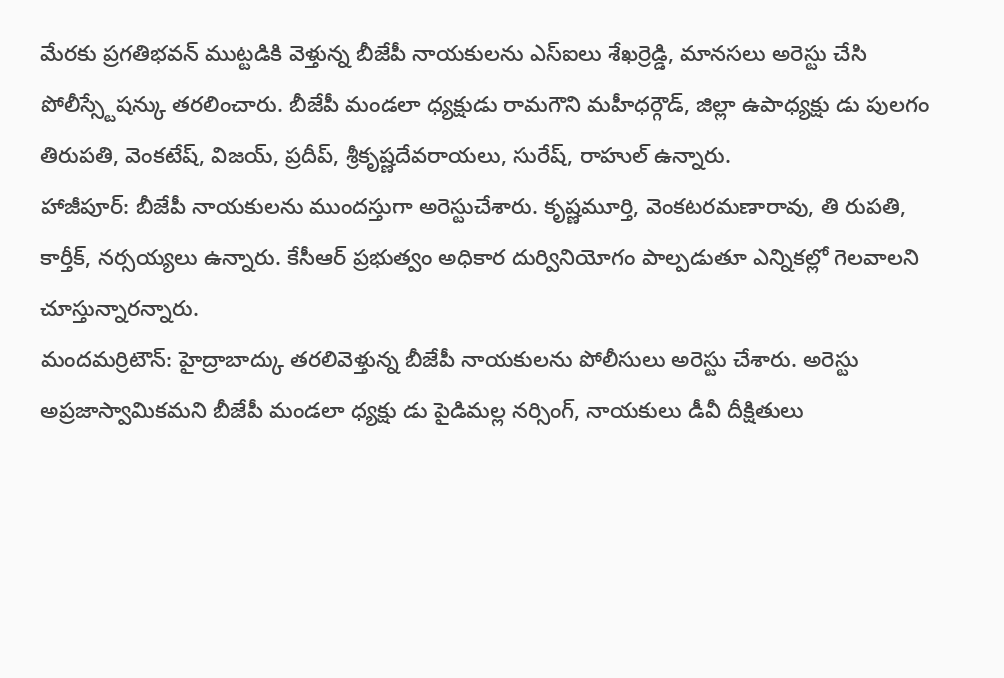మేరకు ప్రగతిభవన్ ముట్టడికి వెళ్తున్న బీజేపీ నాయకులను ఎస్ఐలు శేఖర్రెడ్డి, మానసలు అరెస్టు చేసి పోలీస్స్టేషన్కు తరలించారు. బీజేపీ మండలా ధ్యక్షుడు రామగౌని మహీధర్గౌడ్, జిల్లా ఉపాధ్యక్షు డు పులగం తిరుపతి, వెంకటేష్, విజయ్, ప్రదీప్, శ్రీకృష్ణదేవరాయలు, సురేష్, రాహుల్ ఉన్నారు.
హాజీపూర్: బీజేపీ నాయకులను ముందస్తుగా అరెస్టుచేశారు. కృష్ణమూర్తి, వెంకటరమణారావు, తి రుపతి, కార్తీక్, నర్సయ్యలు ఉన్నారు. కేసీఆర్ ప్రభుత్వం అధికార దుర్వినియోగం పాల్పడుతూ ఎన్నికల్లో గెలవాలని చూస్తున్నారన్నారు.
మందమర్రిటౌన్: హైద్రాబాద్కు తరలివెళ్తున్న బీజేపీ నాయకులను పోలీసులు అరెస్టు చేశారు. అరెస్టు అప్రజాస్వామికమని బీజేపీ మండలా ధ్యక్షు డు పైడిమల్ల నర్సింగ్, నాయకులు డీవీ దీక్షితులు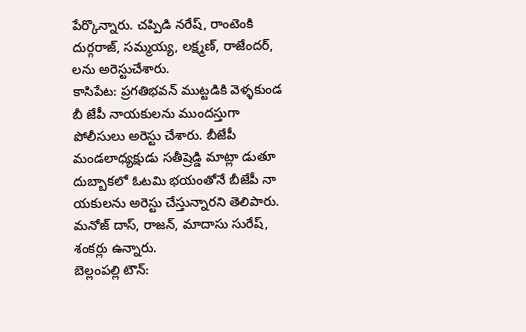పేర్కొన్నారు. చప్పిడి నరేష్, రాంటెంకి దుర్గరాజ్, సమ్మయ్య, లక్ష్మణ్, రాజేందర్, లను అరెస్టుచేశారు.
కాసిపేట: ప్రగతిభవన్ ముట్టడికి వెళ్ళకుండ బీ జేపీ నాయకులను ముందస్తుగా పోలీసులు అరెస్టు చేశారు. బీజేపీ మండలాధ్యక్షుడు సతీష్రెడ్డి మాట్లా డుతూ దుబ్బాకలో ఓటమి భయంతోనే బీజేపీ నా యకులను అరెస్టు చేస్తున్నారని తెలిపారు. మనోజ్ దాస్, రాజన్, మాదాసు సురేష్, శంకర్లు ఉన్నారు.
బెల్లంపల్లి టౌన్: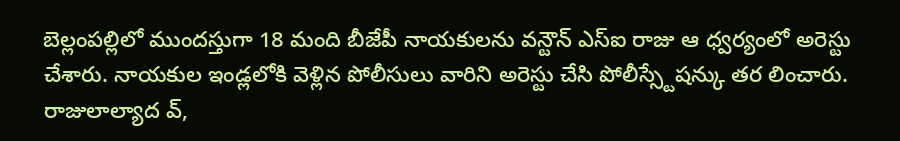బెల్లంపల్లిలో ముందస్తుగా 18 మంది బీజేపీ నాయకులను వన్టౌన్ ఎస్ఐ రాజు ఆ ధ్వర్యంలో అరెస్టు చేశారు. నాయకుల ఇండ్లలోకి వెళ్లిన పోలీసులు వారిని అరెస్టు చేసి పోలీస్స్టేషన్కు తర లించారు. రాజులాల్యాద వ్,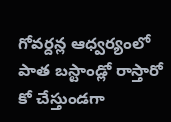గోవర్దన్ల ఆధ్వర్యంలో పాత బస్టాండ్లో రాస్తారో కో చేస్తుండగా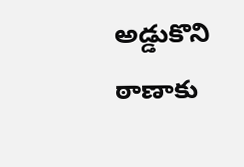అడ్డుకొని ఠాణాకు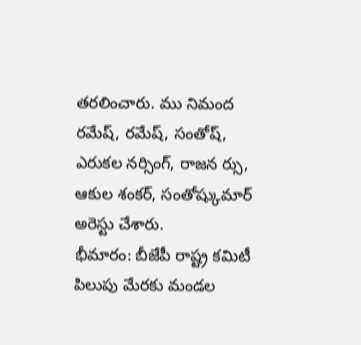తరలించారు. ము నిమంద రమేష్, రమేష్, సంతోష్, ఎరుకల నర్సింగ్, రాజన ర్సు, ఆకుల శంకర్, సంతోష్కుమార్ అరెస్టు చేశారు.
భీమారం: బీజేపీ రాష్ట్ర కమిటీ పిలుపు మేరకు మండల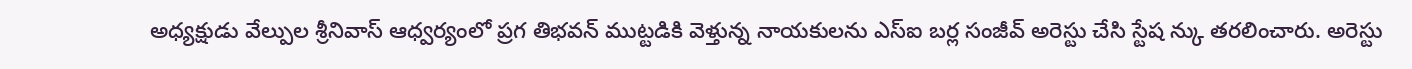అధ్యక్షుడు వేల్పుల శ్రీనివాస్ ఆధ్వర్యంలో ప్రగ తిభవన్ ముట్టడికి వెళ్తున్న నాయకులను ఎస్ఐ బర్ల సంజీవ్ అరెస్టు చేసి స్టేష న్కు తరలించారు. అరెస్టు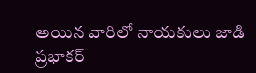అయిన వారిలో నాయకులు జాడి ప్రభాకర్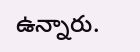ఉన్నారు.